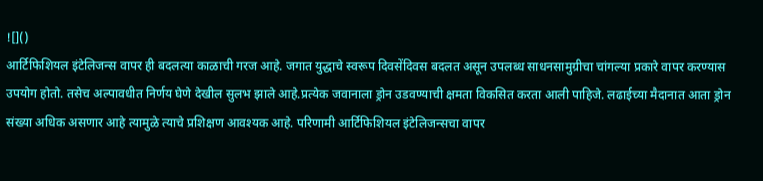![]()
आर्टिफिशियल इंटेलिजन्स वापर ही बदलत्या काळाची गरज आहे. जगात युद्धाचे स्वरूप दिवसेंदिवस बदलत असून उपलब्ध साधनसामुग्रीचा चांगल्या प्रकारे वापर करण्यास उपयोग होतो. तसेच अल्पावधीत निर्णय घेणे देखील सुलभ झाले आहे.प्रत्येक जवानाला ड्रोन उडवण्याची क्षमता विकसित करता आली पाहिजे. लढाईच्या मैदानात आता ड्रोन संख्या अधिक असणार आहे त्यामुळे त्याचे प्रशिक्षण आवश्यक आहे. परिणामी आर्टिफिशियल इंटेलिजन्सचा वापर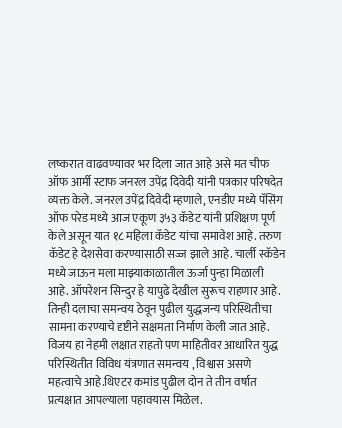लष्करात वाढवण्यावर भर दिला जात आहे असे मत चीफ ऑफ आर्मी स्टाफ जनरल उपेंद्र दिवेदी यांनी पत्रकार परिषदेत व्यक्त केले. जनरल उपेंद्र दिवेदी म्हणाले, एनडीए मध्ये पॅसिंग ऑफ परेड मध्ये आज एकूण ३५३ कॅडेट यांनी प्रशिक्षण पूर्ण केले असून यात १८ महिला कॅडेट यांचा समावेश आहे. तरुण कॅडेट हे देशसेवा करण्यासाठी सज्ज झाले आहे. चार्ली स्कॅडेन मध्ये जाऊन मला माझ्याकाळातील ऊर्जा पुन्हा मिळाली आहे. ऑपरेशन सिन्दुर हे यापुढे देखील सुरूच राहणार आहे. तिन्ही दलाचा समन्वय ठेवून पुढील युद्धजन्य परिस्थितीचा सामना करण्याचे दृष्टीने सक्षमता निर्माण केली जात आहे. विजय हा नेहमी लक्षात राहतो पण माहितीवर आधारित युद्ध परिस्थितीत विविध यंत्रणात समन्वय , विश्वास असणे महत्वाचे आहे.थिएटर कमांड पुढील दोन ते तीन वर्षात प्रत्यक्षात आपल्याला पहावयास मिळेल.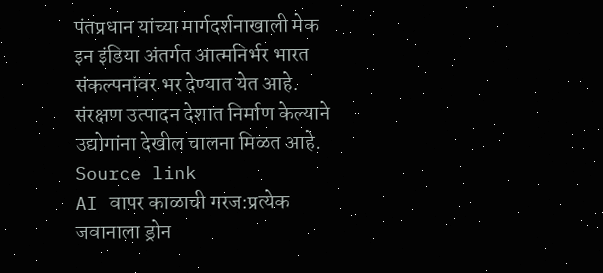पंतप्रधान यांच्या मार्गदर्शनाखाली मेक इन इंडिया अंतर्गत आत्मनिर्भर भारत संकल्पनांवर भर देण्यात येत आहे. संरक्षण उत्पादन देशात निर्माण केल्याने उद्योगांना देखील चालना मिळत आहे.
Source link
AI वापर काळाची गरज:प्रत्येक जवानाला ड्रोन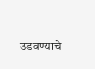उडवण्याचे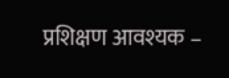प्रशिक्षण आवश्यक –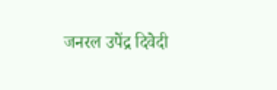जनरल उपेंद्र दिवेदी